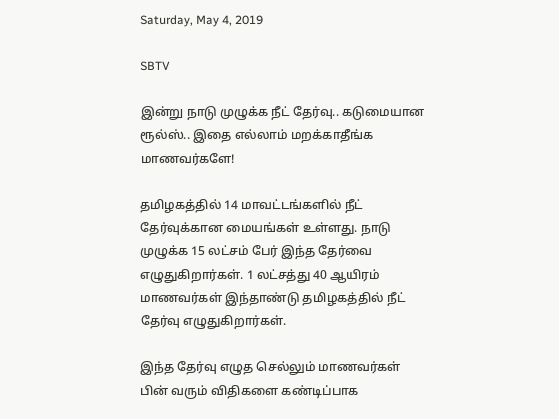Saturday, May 4, 2019

SBTV

இன்று நாடு முழுக்க நீட் தேர்வு.. கடுமையான ரூல்ஸ்.. இதை எல்லாம் மறக்காதீங்க மாணவர்களே!

தமிழகத்தில் 14 மாவட்டங்களில் நீட் தேர்வுக்கான மையங்கள் உள்ளது. நாடு முழுக்க 15 லட்சம் பேர் இந்த தேர்வை எழுதுகிறார்கள். 1 லட்சத்து 40 ஆயிரம் மாணவர்கள் இந்தாண்டு தமிழகத்தில் நீட் தேர்வு எழுதுகிறார்கள்.

இந்த தேர்வு எழுத செல்லும் மாணவர்கள் பின் வரும் விதிகளை கண்டிப்பாக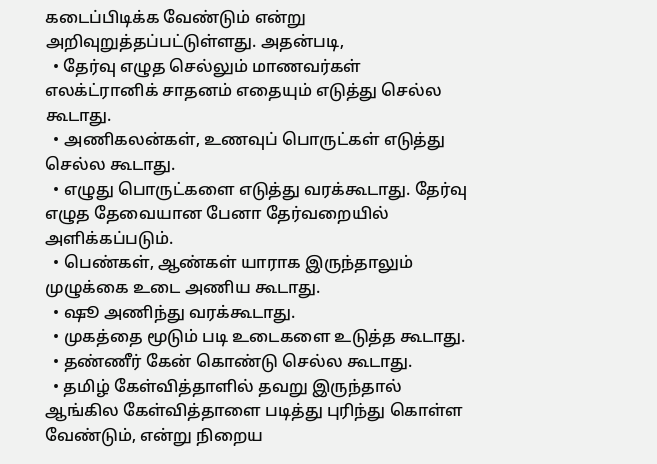கடைப்பிடிக்க வேண்டும் என்று அறிவுறுத்தப்பட்டுள்ளது. அதன்படி,
  • தேர்வு எழுத செல்லும் மாணவர்கள் எலக்ட்ரானிக் சாதனம் எதையும் எடுத்து செல்ல கூடாது.
  • அணிகலன்கள், உணவுப் பொருட்கள் எடுத்து செல்ல கூடாது.
  • எழுது பொருட்களை எடுத்து வரக்கூடாது. தேர்வு எழுத தேவையான பேனா தேர்வறையில் அளிக்கப்படும்.
  • பெண்கள், ஆண்கள் யாராக இருந்தாலும் முழுக்கை உடை அணிய கூடாது.
  • ஷூ அணிந்து வரக்கூடாது.
  • முகத்தை மூடும் படி உடைகளை உடுத்த கூடாது.
  • தண்ணீர் கேன் கொண்டு செல்ல கூடாது.
  • தமிழ் கேள்வித்தாளில் தவறு இருந்தால் ஆங்கில கேள்வித்தாளை படித்து புரிந்து கொள்ள வேண்டும், என்று நிறைய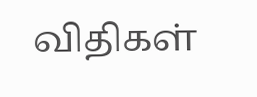விதிகள்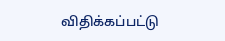விதிக்கப்பட்டு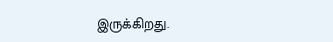இருக்கிறது.